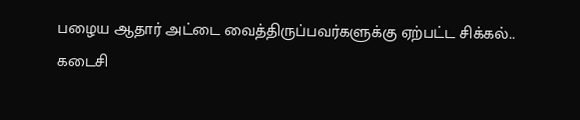பழைய ஆதார் அட்டை வைத்திருப்பவர்களுக்கு ஏற்பட்ட சிக்கல்.. கடைசி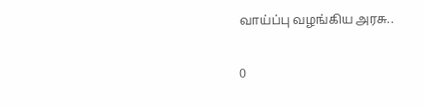வாய்ப்பு வழங்கிய அரசு..

0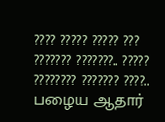???? ????? ????? ??? ??????? ???????.. ????? ???????? ??????? ????..
பழைய ஆதார்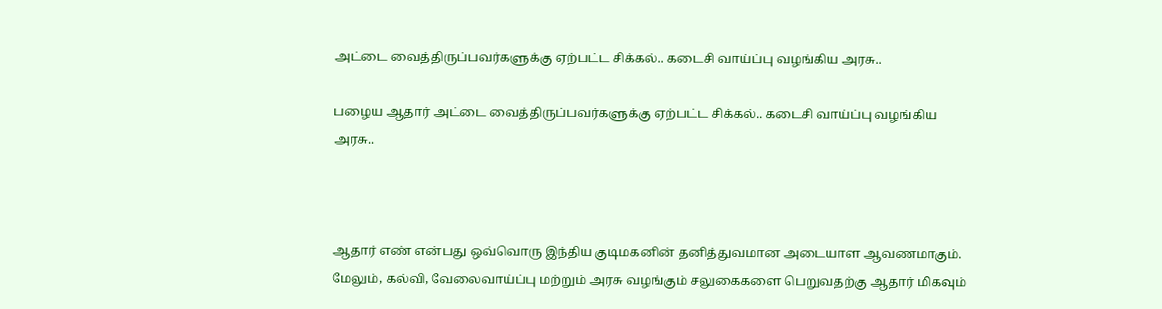அட்டை வைத்திருப்பவர்களுக்கு ஏற்பட்ட சிக்கல்.. கடைசி வாய்ப்பு வழங்கிய அரசு..

பழைய ஆதார் அட்டை வைத்திருப்பவர்களுக்கு ஏற்பட்ட சிக்கல்.. கடைசி வாய்ப்பு வழங்கிய அரசு..



ஆதார் எண் என்பது ஒவ்வொரு இந்திய குடிமகனின் தனித்துவமான அடையாள ஆவணமாகும். மேலும், கல்வி, வேலைவாய்ப்பு மற்றும் அரசு வழங்கும் சலுகைகளை பெறுவதற்கு ஆதார் மிகவும்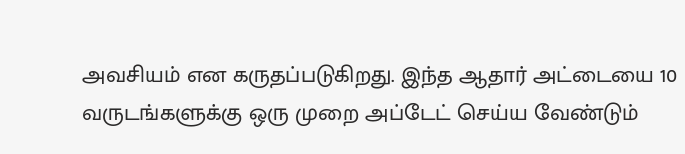அவசியம் என கருதப்படுகிறது. இந்த ஆதார் அட்டையை 10 வருடங்களுக்கு ஒரு முறை அப்டேட் செய்ய வேண்டும்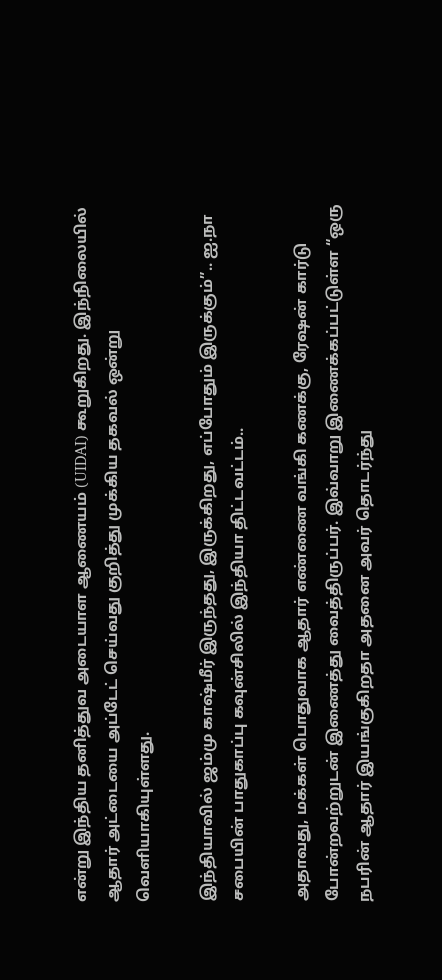என்று இந்திய தனித்துவ அடையாள ஆணையம் (UIDAI) கூறுகிறது. இந்நிலையில் ஆதார் அட்டையை அப்டேட் செய்வது குறித்து முக்கிய தகவல் ஒன்று வெளியாகியுள்ளது.

இந்தியாவில் ஜம்மு காஷ்மீர் இருந்தது, இருக்கிறது, எப்போதும் இருக்கும்”.. ஐ.நா சபையின் பாதுகாப்பு கவுன்சிலில் இந்தியா திட்டவட்டம்..

அதாவது, மக்கள் பொதுவாக ஆதார் எண்ணை வங்கி கணக்கு, ரேஷன் கார்டு போன்றவற்றுடன் இணைத்து வைத்திருப்பர். இவ்வாறு இணைக்கப்பட்டுள்ள “ஒரு நபரின் ஆதார் இயங்குகிறதா அதனை அவர் தொடர்ந்து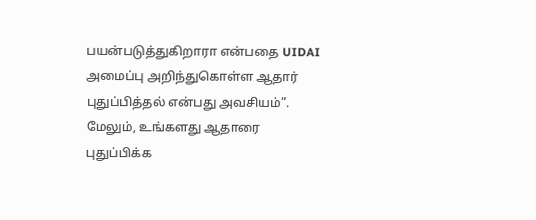பயன்படுத்துகிறாரா என்பதை UIDAI அமைப்பு அறிந்துகொள்ள ஆதார் புதுப்பித்தல் என்பது அவசியம்”. மேலும், உங்களது ஆதாரை புதுப்பிக்க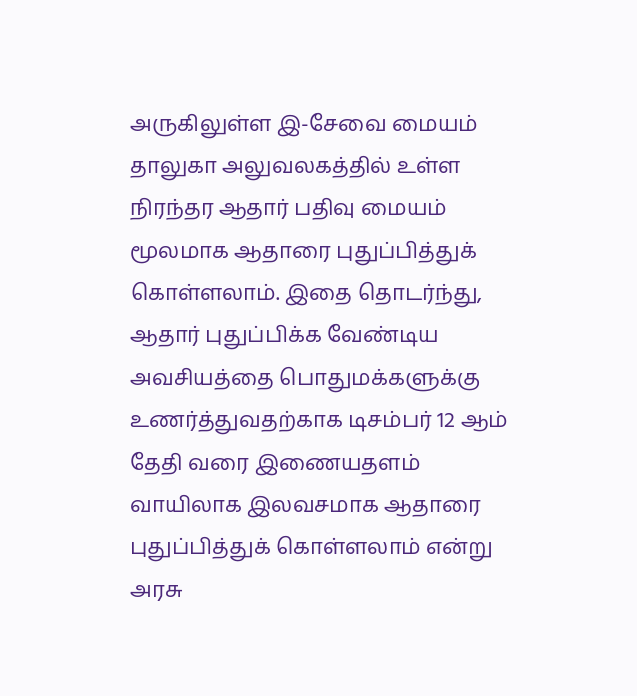அருகிலுள்ள இ-சேவை மையம் தாலுகா அலுவலகத்தில் உள்ள நிரந்தர ஆதார் பதிவு மையம் மூலமாக ஆதாரை புதுப்பித்துக் கொள்ளலாம். இதை தொடர்ந்து, ஆதார் புதுப்பிக்க வேண்டிய அவசியத்தை பொதுமக்களுக்கு உணர்த்துவதற்காக டிசம்பர் 12 ஆம் தேதி வரை இணையதளம் வாயிலாக இலவசமாக ஆதாரை புதுப்பித்துக் கொள்ளலாம் என்று அரசு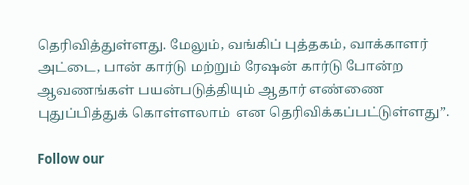தெரிவித்துள்ளது. மேலும், வங்கிப் புத்தகம், வாக்காளர் அட்டை, பான் கார்டு மற்றும் ரேஷன் கார்டு போன்ற ஆவணங்கள் பயன்படுத்தியும் ஆதார் எண்ணை புதுப்பித்துக் கொள்ளலாம்  என தெரிவிக்கப்பட்டுள்ளது”.

Follow our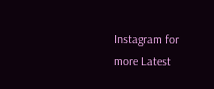Instagram for more Latest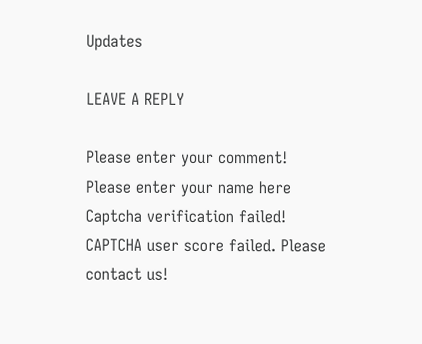Updates

LEAVE A REPLY

Please enter your comment!
Please enter your name here
Captcha verification failed!
CAPTCHA user score failed. Please contact us!